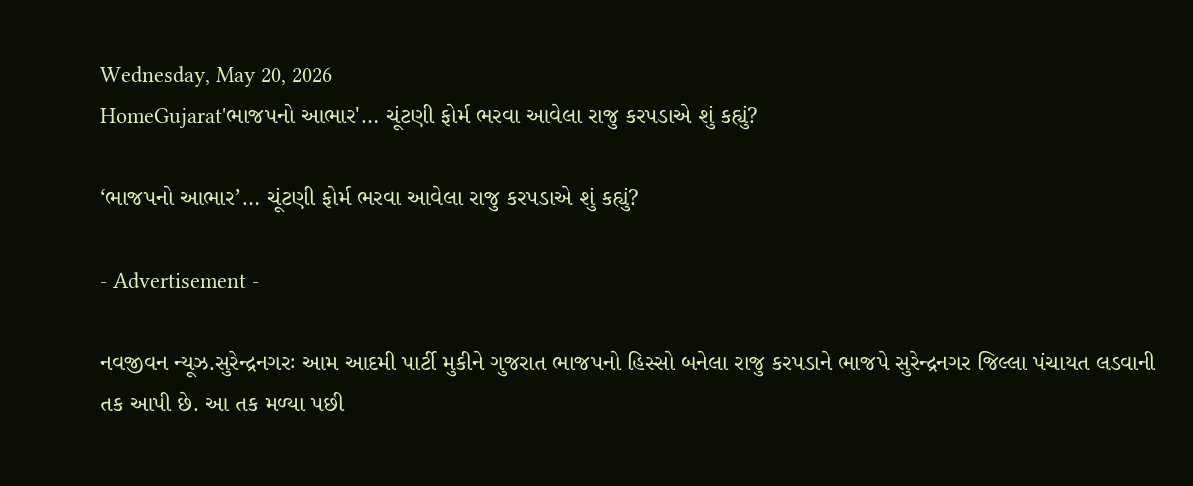Wednesday, May 20, 2026
HomeGujarat'ભાજપનો આભાર'… ચૂંટણી ફોર્મ ભરવા આવેલા રાજુ કરપડાએ શું કહ્યું?

‘ભાજપનો આભાર’… ચૂંટણી ફોર્મ ભરવા આવેલા રાજુ કરપડાએ શું કહ્યું?

- Advertisement -

નવજીવન ન્યૂઝ.સુરેન્દ્રનગરઃ આમ આદમી પાર્ટી મુકીને ગુજરાત ભાજપનો હિસ્સો બનેલા રાજુ કરપડાને ભાજપે સુરેન્દ્રનગર જિલ્લા પંચાયત લડવાની તક આપી છે. આ તક મળ્યા પછી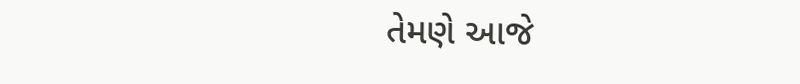તેમણે આજે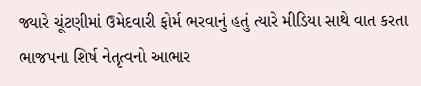જ્યારે ચૂંટણીમાં ઉમેદવારી ફોર્મ ભરવાનું હતું ત્યારે મીડિયા સાથે વાત કરતા ભાજપના શિર્ષ નેતૃત્વનો આભાર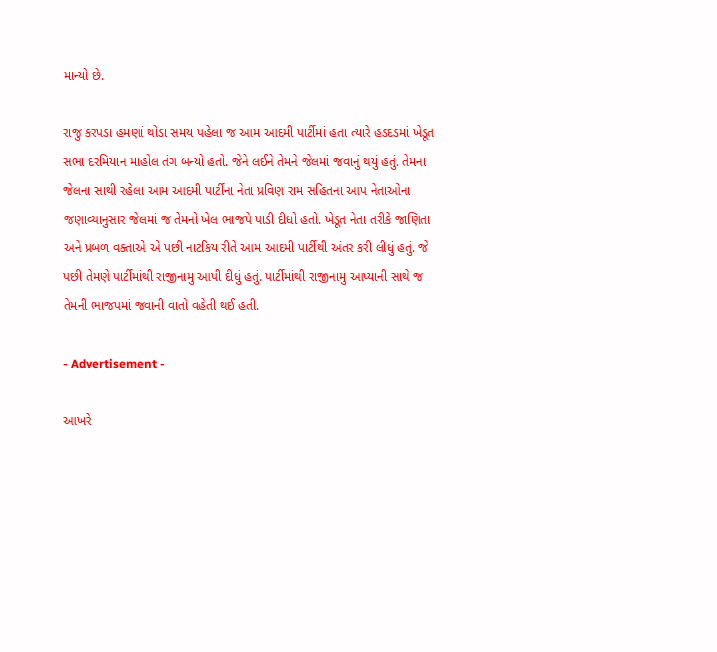માન્યો છે.

રાજુ કરપડા હમણાં થોડા સમય પહેલા જ આમ આદમી પાર્ટીમાં હતા ત્યારે હડદડમાં ખેડૂત સભા દરમિયાન માહોલ તંગ બન્યો હતો. જેને લઈને તેમને જેલમાં જવાનું થયું હતું. તેમના જેલના સાથી રહેલા આમ આદમી પાર્ટીના નેતા પ્રવિણ રામ સહિતના આપ નેતાઓના જણાવ્યાનુસાર જેલમાં જ તેમનો ખેલ ભાજપે પાડી દીધો હતો. ખેડૂત નેતા તરીકે જાણિતા અને પ્રબળ વક્તાએ એ પછી નાટકિય રીતે આમ આદમી પાર્ટીથી અંતર કરી લીધું હતું. જે પછી તેમણે પાર્ટીમાંથી રાજીનામુ આપી દીધું હતું. પાર્ટીમાંથી રાજીનામુ આપ્યાની સાથે જ તેમની ભાજપમાં જવાની વાતો વહેતી થઈ હતી.

- Advertisement -

આખરે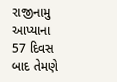રાજીનામુ આપ્યાના 57 દિવસ બાદ તેમણે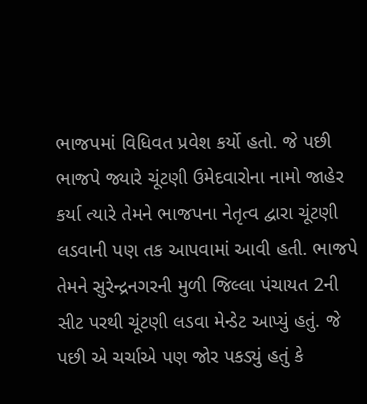ભાજપમાં વિધિવત પ્રવેશ કર્યો હતો. જે પછી ભાજપે જ્યારે ચૂંટણી ઉમેદવારોના નામો જાહેર કર્યા ત્યારે તેમને ભાજપના નેતૃત્વ દ્વારા ચૂંટણી લડવાની પણ તક આપવામાં આવી હતી. ભાજપે તેમને સુરેન્દ્રનગરની મુળી જિલ્લા પંચાયત 2ની સીટ પરથી ચૂંટણી લડવા મેન્ડેટ આપ્યું હતું. જે પછી એ ચર્ચાએ પણ જોર પકડ્યું હતું કે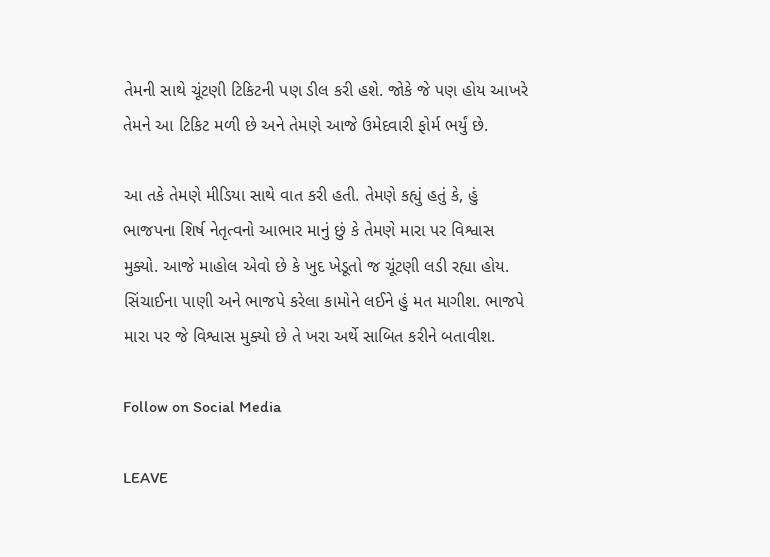તેમની સાથે ચૂંટણી ટિકિટની પણ ડીલ કરી હશે. જોકે જે પણ હોય આખરે તેમને આ ટિકિટ મળી છે અને તેમણે આજે ઉમેદવારી ફોર્મ ભર્યું છે.

આ તકે તેમણે મીડિયા સાથે વાત કરી હતી. તેમણે કહ્યું હતું કે, હું ભાજપના શિર્ષ નેતૃત્વનો આભાર માનું છું કે તેમણે મારા પર વિશ્વાસ મુક્યો. આજે માહોલ એવો છે કે ખુદ ખેડૂતો જ ચૂંટણી લડી રહ્યા હોય. સિંચાઈના પાણી અને ભાજપે કરેલા કામોને લઈને હું મત માગીશ. ભાજપે મારા પર જે વિશ્વાસ મુક્યો છે તે ખરા અર્થે સાબિત કરીને બતાવીશ.

Follow on Social Media

LEAVE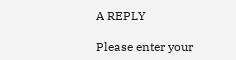A REPLY

Please enter your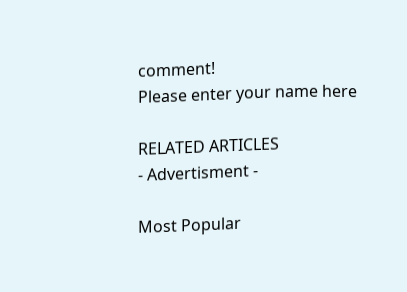comment!
Please enter your name here

RELATED ARTICLES
- Advertisment -

Most Popular